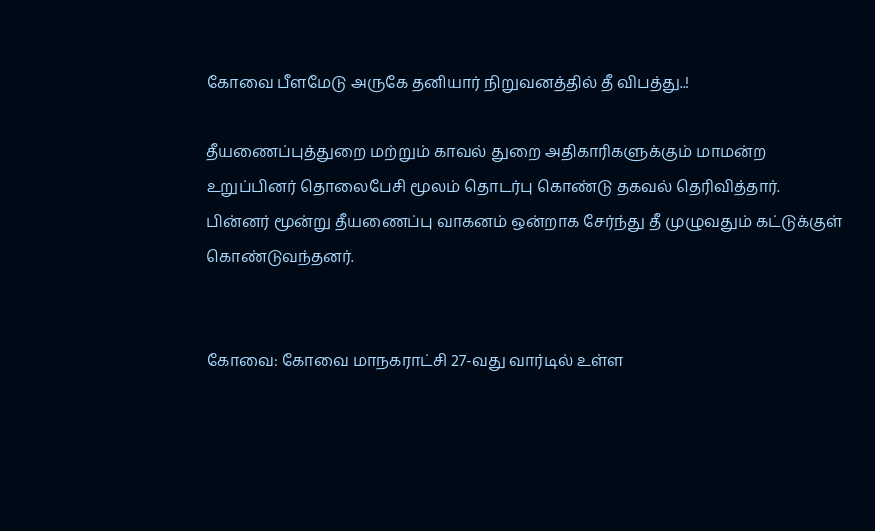கோவை பீளமேடு அருகே தனியார் நிறுவனத்தில் தீ விபத்து..!

தீயணைப்புத்துறை மற்றும் காவல் துறை அதிகாரிகளுக்கும் மாமன்ற உறுப்பினர் தொலைபேசி மூலம் தொடர்பு கொண்டு தகவல் தெரிவித்தார். பின்னர் மூன்று தீயணைப்பு வாகனம் ஒன்றாக சேர்ந்து தீ முழுவதும் கட்டுக்குள் கொண்டுவந்தனர்.


கோவை: கோவை மாநகராட்சி 27-வது வார்டில் உள்ள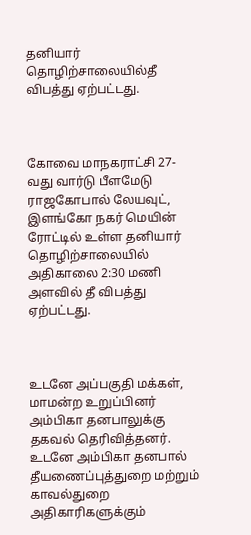தனியார் தொழிற்சாலையில்தீ விபத்து ஏற்பட்டது.



கோவை மாநகராட்சி 27-வது வார்டு பீளமேடு ராஜகோபால் லேயவுட், இளங்கோ நகர் மெயின் ரோட்டில் உள்ள தனியார் தொழிற்சாலையில் அதிகாலை 2:30 மணி அளவில் தீ விபத்து ஏற்பட்டது.



உடனே அப்பகுதி மக்கள், மாமன்ற உறுப்பினர் அம்பிகா தனபாலுக்கு தகவல் தெரிவித்தனர். உடனே அம்பிகா தனபால் தீயணைப்புத்துறை மற்றும் காவல்துறை அதிகாரிகளுக்கும்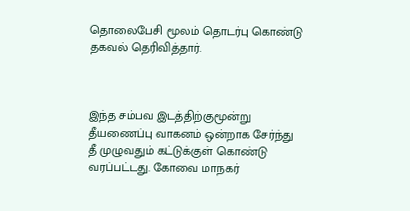தொலைபேசி மூலம் தொடர்பு கொண்டு தகவல் தெரிவித்தார்.



இந்த சம்பவ இடத்திற்குமூன்று தீயணைப்பு வாகனம் ஒன்றாக சேர்ந்து தீ முழுவதும் கட்டுக்குள் கொண்டு வரப்பட்டது. கோவை மாநகர்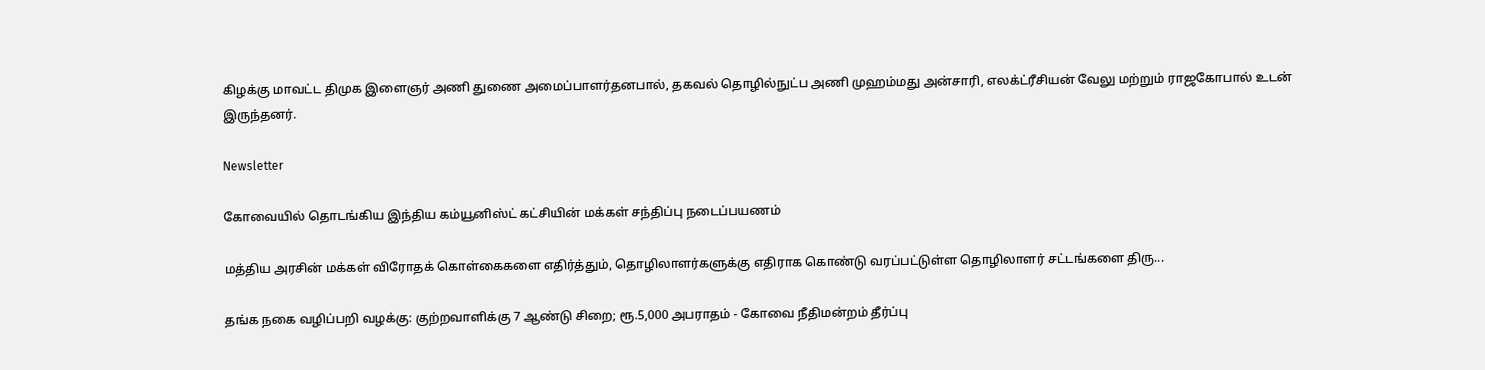கிழக்கு மாவட்ட திமுக இளைஞர் அணி துணை அமைப்பாளர்தனபால், தகவல் தொழில்நுட்ப அணி முஹம்மது அன்சாரி, எலக்ட்ரீசியன் வேலு மற்றும் ராஜகோபால் உடன் இருந்தனர்.

Newsletter

கோவையில் தொடங்கிய இந்திய கம்யூனிஸ்ட் கட்சியின் மக்கள் சந்திப்பு நடைப்பயணம்

மத்திய அரசின் மக்கள் விரோதக் கொள்கைகளை எதிர்த்தும், தொழிலாளர்களுக்கு எதிராக கொண்டு வரப்பட்டுள்ள தொழிலாளர் சட்டங்களை திரு...

தங்க நகை வழிப்பறி வழக்கு: குற்றவாளிக்கு 7 ஆண்டு சிறை; ரூ.5,000 அபராதம் - கோவை நீதிமன்றம் தீர்ப்பு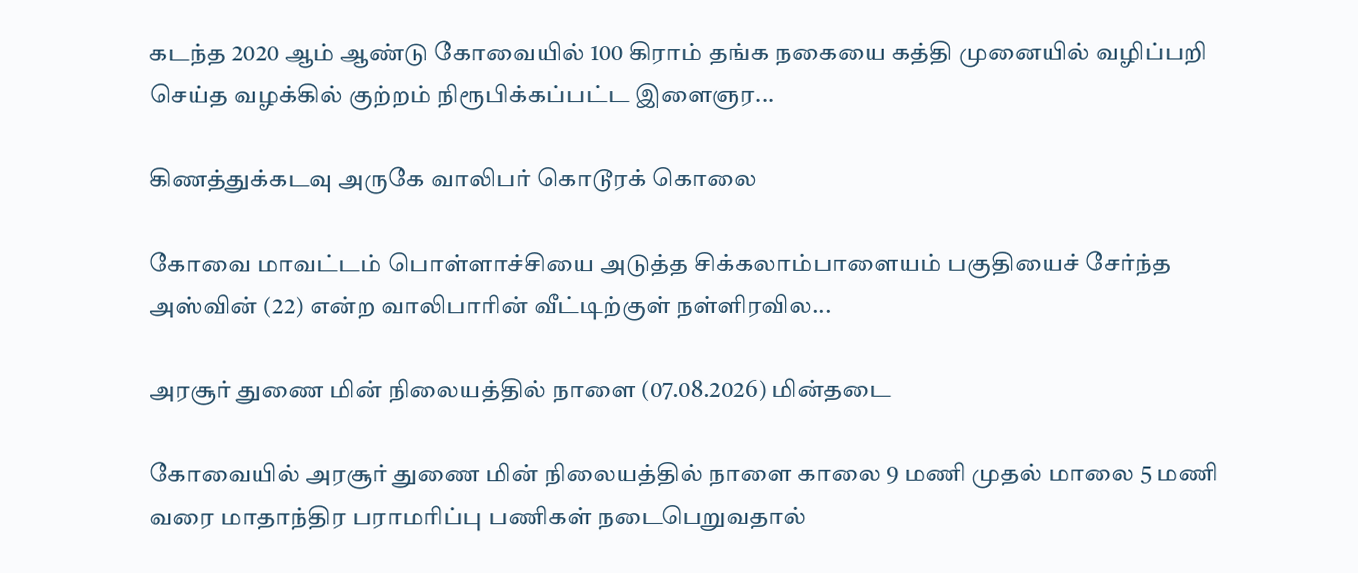கடந்த 2020 ஆம் ஆண்டு கோவையில் 100 கிராம் தங்க நகையை கத்தி முனையில் வழிப்பறி செய்த வழக்கில் குற்றம் நிரூபிக்கப்பட்ட இளைஞர...

கிணத்துக்கடவு அருகே வாலிபர் கொடூரக் கொலை

கோவை மாவட்டம் பொள்ளாச்சியை அடுத்த சிக்கலாம்பாளையம் பகுதியைச் சேர்ந்த அஸ்வின் (22) என்ற வாலிபாரின் வீட்டிற்குள் நள்ளிரவில...

அரசூர் துணை மின் நிலையத்தில் நாளை (07.08.2026) மின்தடை

கோவையில் அரசூர் துணை மின் நிலையத்தில் நாளை காலை 9 மணி முதல் மாலை 5 மணி வரை மாதாந்திர பராமரிப்பு பணிகள் நடைபெறுவதால்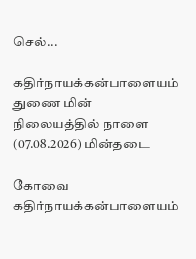செல்...

கதிர்நாயக்கன்பாளையம் துணை மின் நிலையத்தில் நாளை (07.08.2026) மின்தடை

கோவை கதிர்நாயக்கன்பாளையம்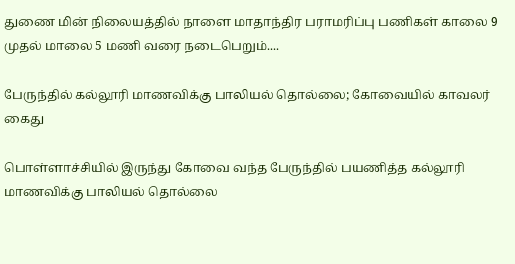துணை மின் நிலையத்தில் நாளை மாதாந்திர பராமரிப்பு பணிகள் காலை 9 முதல் மாலை 5 மணி வரை நடைபெறும்....

பேருந்தில் கல்லூரி மாணவிக்கு பாலியல் தொல்லை; கோவையில் காவலர் கைது

பொள்ளாச்சியில் இருந்து கோவை வந்த பேருந்தில் பயணித்த கல்லூரி மாணவிக்கு பாலியல் தொல்லை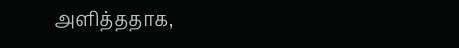அளித்ததாக,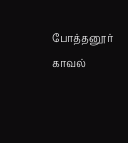போத்தனூர் காவல்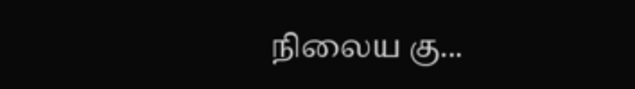நிலைய கு...